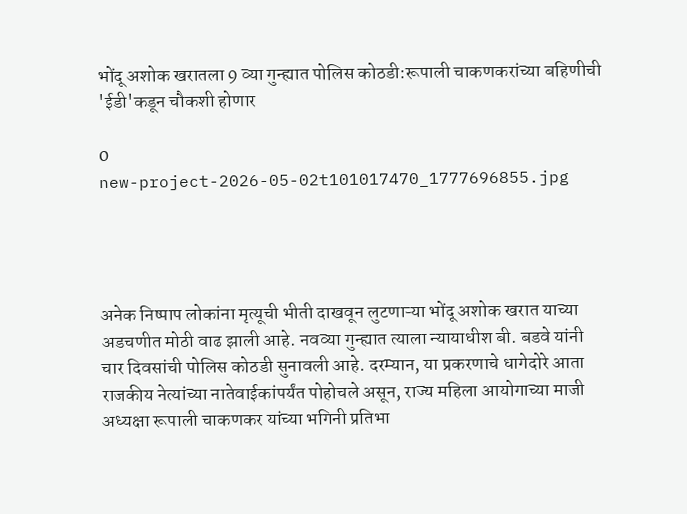भोंदू अशोक खरातला 9 व्या गुन्ह्यात पोलिस कोठडी:रूपाली चाकणकरांच्या बहिणीची 'ईडी'कडून चौकशी होणार

0
new-project-2026-05-02t101017470_1777696855.jpg




अनेक निष्पाप लोकांना मृत्यूची भीती दाखवून लुटणाऱ्या भोंदू अशोक खरात याच्या अडचणीत मोठी वाढ झाली आहे. नवव्या गुन्ह्यात त्याला न्यायाधीश बी. बडवे यांनी चार दिवसांची पोलिस कोठडी सुनावली आहे. दरम्यान, या प्रकरणाचे धागेदोरे आता राजकीय नेत्यांच्या नातेवाईकांपर्यंत पोहोचले असून, राज्य महिला आयोगाच्या माजी अध्यक्षा रूपाली चाकणकर यांच्या भगिनी प्रतिभा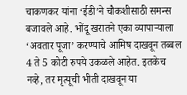चाकणकर यांना ‘ईडी’ने चौकशीसाठी समन्स बजावले आहे. भोंदू खरातने एका व्यापाऱ्याला ‘अवतार पूजा’ करण्याचे आमिष दाखवून तब्बल 4 ते 5 कोटी रुपये उकळले आहेत. इतकेच नव्हे, तर मृत्यूची भीती दाखवून या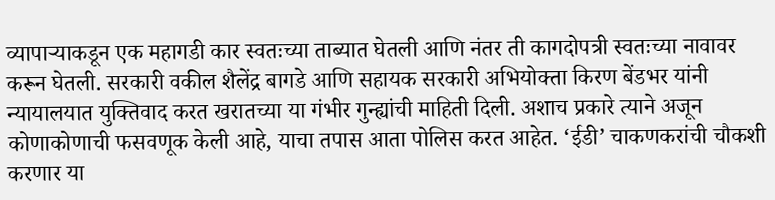व्यापाऱ्याकडून एक महागडी कार स्वतःच्या ताब्यात घेतली आणि नंतर ती कागदोपत्री स्वतःच्या नावावर करून घेतली. सरकारी वकील शैलेंद्र बागडे आणि सहायक सरकारी अभियोक्ता किरण बेंडभर यांनी न्यायालयात युक्तिवाद करत खरातच्या या गंभीर गुन्ह्यांची माहिती दिली. अशाच प्रकारे त्याने अजून कोणाकोणाची फसवणूक केली आहे, याचा तपास आता पोलिस करत आहेत. ‘ईडी’ चाकणकरांची चौकशी करणार या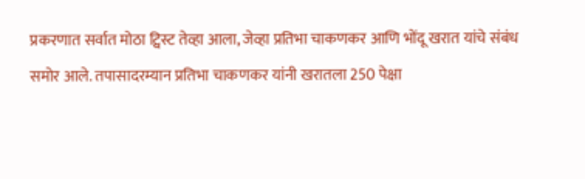प्रकरणात सर्वात मोठा ट्विस्ट तेव्हा आला, जेव्हा प्रतिभा चाकणकर आणि भोंदू खरात यांचे संबंध समोर आले. तपासादरम्यान प्रतिभा चाकणकर यांनी खरातला 250 पेक्षा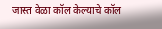जास्त वेळा कॉल केल्याचे कॉल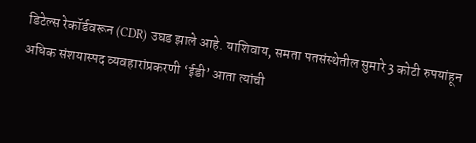डिटेल्स रेकॉर्डवरून (CDR) उघड झाले आहे. याशिवाय, समता पतसंस्थेतील सुमारे 3 कोटी रुपयांहून अधिक संशयास्पद व्यवहारांप्रकरणी ‘ईडी’ आता त्यांची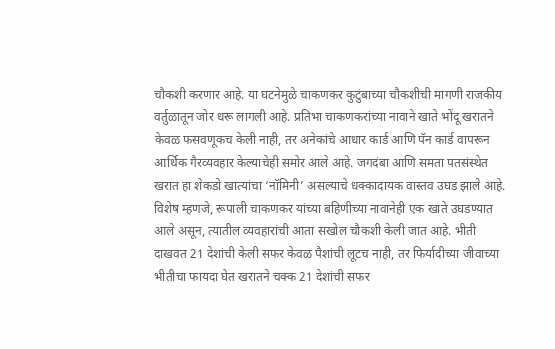चौकशी करणार आहे. या घटनेमुळे चाकणकर कुटुंबाच्या चौकशीची मागणी राजकीय वर्तुळातून जोर धरू लागली आहे. प्रतिभा चाकणकरांच्या नावाने खाते भोंदू खरातने केवळ फसवणूकच केली नाही, तर अनेकांचे आधार कार्ड आणि पॅन कार्ड वापरून आर्थिक गैरव्यवहार केल्याचेही समोर आले आहे. जगदंबा आणि समता पतसंस्थेत खरात हा शेकडो खात्यांचा ‘नॉमिनी’ असल्याचे धक्कादायक वास्तव उघड झाले आहे. विशेष म्हणजे, रूपाली चाकणकर यांच्या बहिणीच्या नावानेही एक खाते उघडण्यात आले असून, त्यातील व्यवहारांची आता सखोल चौकशी केली जात आहे. भीती दाखवत 21 देशांची केली सफर केवळ पैशांची लूटच नाही, तर फिर्यादीच्या जीवाच्या भीतीचा फायदा घेत खरातने चक्क 21 देशांची सफर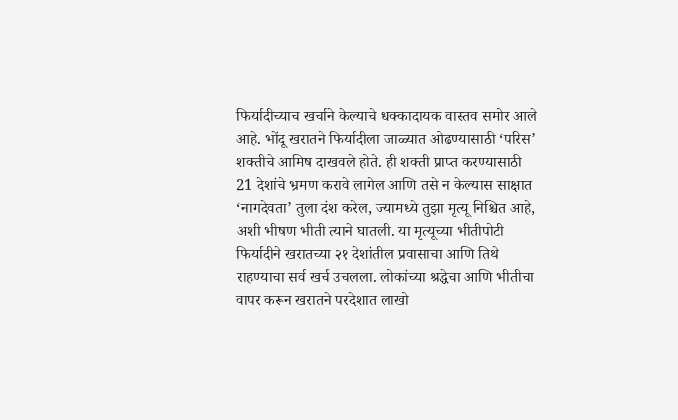फिर्यादीच्याच खर्चाने केल्याचे धक्कादायक वास्तव समोर आले आहे. भोंदू खरातने फिर्यादीला जाळ्यात ओढण्यासाठी ‘परिस’ शक्तीचे आमिष दाखवले होते. ही शक्ती प्राप्त करण्यासाठी 21 देशांचे भ्रमण करावे लागेल आणि तसे न केल्यास साक्षात ‘नागदेवता’ तुला दंश करेल, ज्यामध्ये तुझा मृत्यू निश्चित आहे, अशी भीषण भीती त्याने घातली. या मृत्यूच्या भीतीपोटी फिर्यादीने खरातच्या २१ देशांतील प्रवासाचा आणि तिथे राहण्याचा सर्व खर्च उचलला. लोकांच्या श्रद्धेचा आणि भीतीचा वापर करून खरातने परदेशात लाखो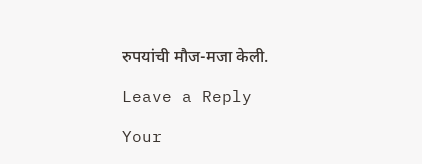रुपयांची मौज-मजा केली.

Leave a Reply

Your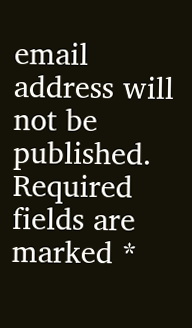email address will not be published. Required fields are marked *